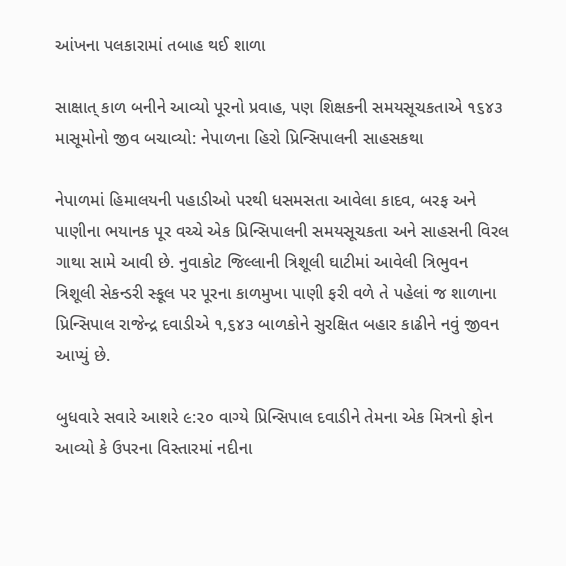આંખના પલકારામાં તબાહ થઈ શાળા

સાક્ષાત્ કાળ બનીને આવ્યો પૂરનો પ્રવાહ, પણ શિક્ષકની સમયસૂચકતાએ ૧૬૪૩ માસૂમોનો જીવ બચાવ્યો: નેપાળના હિરો પ્રિન્સિપાલની સાહસકથા

નેપાળમાં હિમાલયની પહાડીઓ પરથી ધસમસતા આવેલા કાદવ, બરફ અને પાણીના ભયાનક પૂર વચ્ચે એક પ્રિન્સિપાલની સમયસૂચકતા અને સાહસની વિરલ ગાથા સામે આવી છે. નુવાકોટ જિલ્લાની ત્રિશૂલી ઘાટીમાં આવેલી ત્રિભુવન ત્રિશૂલી સેકન્ડરી સ્કૂલ પર પૂરના કાળમુખા પાણી ફરી વળે તે પહેલાં જ શાળાના પ્રિન્સિપાલ રાજેન્દ્ર દવાડીએ ૧,૬૪૩ બાળકોને સુરક્ષિત બહાર કાઢીને નવું જીવન આપ્યું છે.

બુધવારે સવારે આશરે ૯:૨૦ વાગ્યે પ્રિન્સિપાલ દવાડીને તેમના એક મિત્રનો ફોન આવ્યો કે ઉપરના વિસ્તારમાં નદીના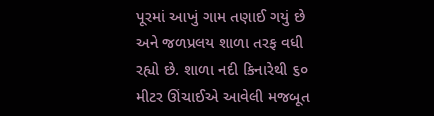પૂરમાં આખું ગામ તણાઈ ગયું છે અને જળપ્રલય શાળા તરફ વધી રહ્યો છે. શાળા નદી કિનારેથી ૬૦ મીટર ઊંચાઈએ આવેલી મજબૂત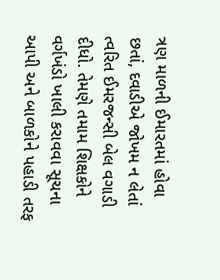ત્રણ માળની ઈમારતમાં હોવા છતાં, દવાડીએ જોખમ ન લેતાં ત્વરિત ઈમરજન્સી બેલ વગાડી દીધો. તેમણે તમામ શિક્ષકોને વર્ગખંડો ખાલી કરાવવા સૂચના આપી અને બાળકોને પહાડી તરફ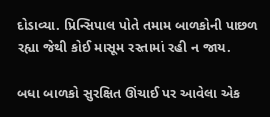દોડાવ્યા. પ્રિન્સિપાલ પોતે તમામ બાળકોની પાછળ રહ્યા જેથી કોઈ માસૂમ રસ્તામાં રહી ન જાય.

બધા બાળકો સુરક્ષિત ઊંચાઈ પર આવેલા એક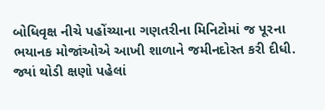બોધિવૃક્ષ નીચે પહોંચ્યાના ગણતરીના મિનિટોમાં જ પૂરના ભયાનક મોજાંઓએ આખી શાળાને જમીનદોસ્ત કરી દીધી. જ્યાં થોડી ક્ષણો પહેલાં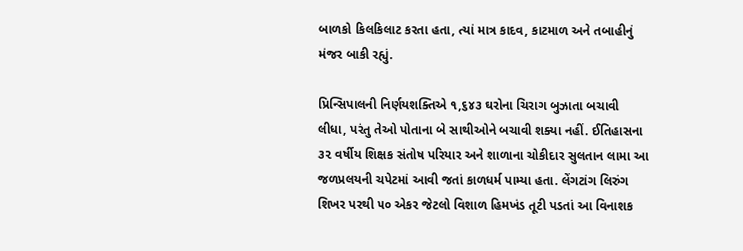બાળકો કિલકિલાટ કરતા હતા, ત્યાં માત્ર કાદવ, કાટમાળ અને તબાહીનું મંજર બાકી રહ્યું.

પ્રિન્સિપાલની નિર્ણયશક્તિએ ૧,૬૪૩ ઘરોના ચિરાગ બુઝાતા બચાવી લીધા, પરંતુ તેઓ પોતાના બે સાથીઓને બચાવી શક્યા નહીં. ઈતિહાસના ૩૨ વર્ષીય શિક્ષક સંતોષ પરિયાર અને શાળાના ચોકીદાર સુલતાન લામા આ જળપ્રલયની ચપેટમાં આવી જતાં કાળધર્મ પામ્યા હતા. લેંગટાંગ લિરુંગ શિખર પરથી ૫૦ એકર જેટલો વિશાળ હિમખંડ તૂટી પડતાં આ વિનાશક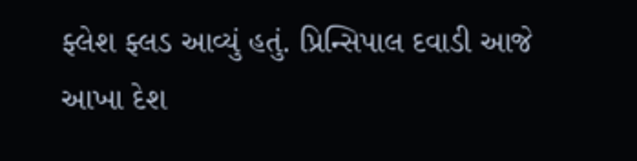ફ્લેશ ફ્લડ આવ્યું હતું. પ્રિન્સિપાલ દવાડી આજે આખા દેશ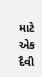માટે એક દૈવી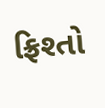ફ્રિશ્તો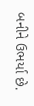બનીને ઉભર્યા છે.